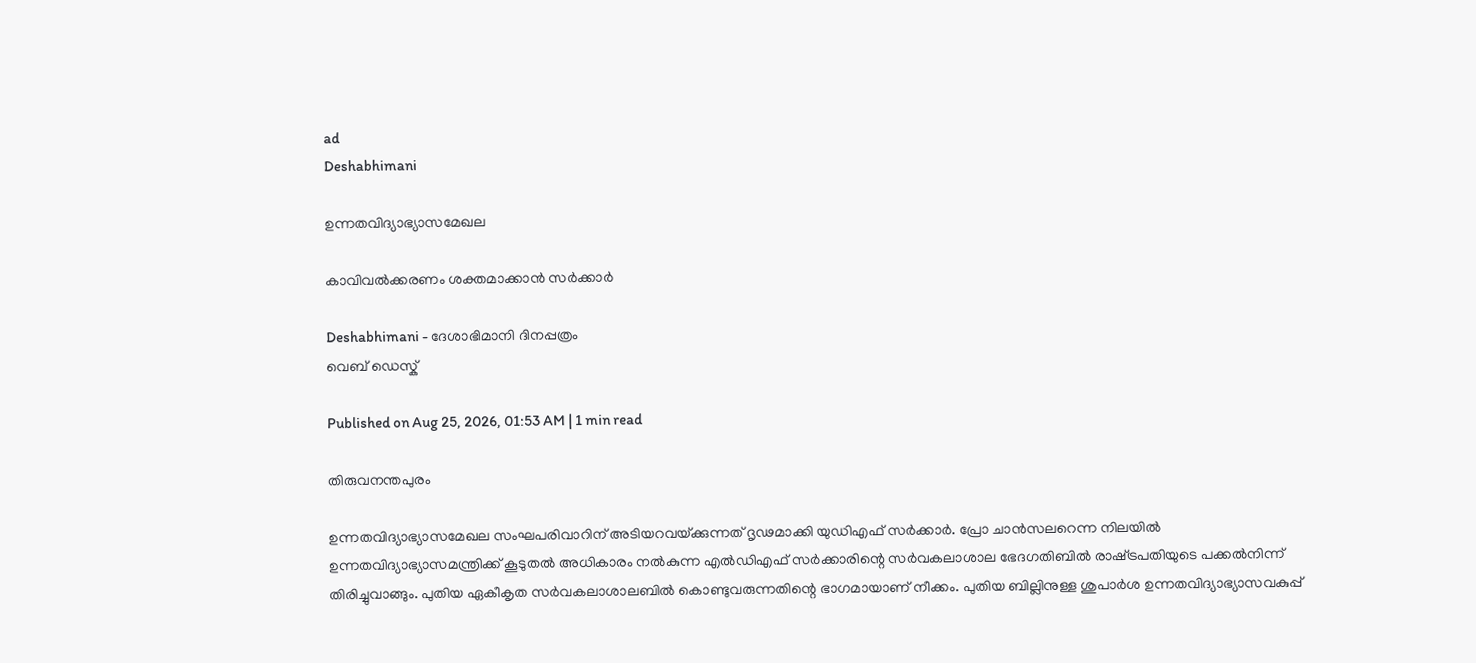ad
Deshabhimani

ഉന്നതവിദ്യാഭ്യാസമേഖല

കാവിവൽക്കരണം ശക്തമാക്കാൻ സർക്കാർ

Deshabhimani - ദേശാഭിമാനി ദിനപ്പത്രം
വെബ് ഡെസ്ക്

Published on Aug 25, 2026, 01:53 AM | 1 min read

തിരുവനന്തപുരം

ഉന്നതവിദ്യാഭ്യാസമേഖല സംഘപരിവാറിന്‌ അടിയറവയ്‌ക്കുന്നത്‌ ദൃഢമാക്കി യുഡിഎഫ്‌ സർക്കാർ. പ്രോ ചാൻസലറെന്ന നിലയിൽ ഉന്നതവിദ്യാഭ്യാസമന്ത്രിക്ക്‌ കൂടുതൽ അധികാരം നൽകുന്ന എൽഡിഎഫ്‌ സർക്കാരിന്റെ സർവകലാശാല ഭേദഗതിബിൽ രാഷ്‌ട്രപതിയുടെ പക്കൽനിന്ന്‌ തിരിച്ചുവാങ്ങും. പുതിയ ഏകീകൃത സർവകലാശാലബിൽ കൊണ്ടുവരുന്നതിന്റെ ഭാഗമായാണ്‌ നീക്കം. പുതിയ ബില്ലിനുള്ള ശുപാർശ ഉന്നതവിദ്യാഭ്യാസവകുപ്പ്‌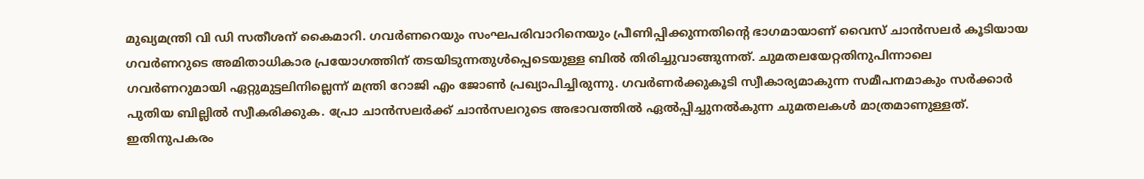മുഖ്യമന്ത്രി വി ഡി സതീശന്‌ കൈമാറി. ഗവർണറെയും സംഘപരിവാറിനെയും പ്രീണിപ്പിക്കുന്നതിന്റെ ഭാഗമായാണ്‌ വൈസ്‌ ചാൻസലർ കൂടിയായ ഗവർണറുടെ അമിതാധികാര പ്രയോഗത്തിന്‌ തടയിടുന്നതുൾപ്പെടെയുള്ള ബിൽ തിരിച്ചുവാങ്ങുന്നത്‌. ചുമതലയേറ്റതിനുപിന്നാലെ ഗവർണറുമായി ഏറ്റുമുട്ടലിനില്ലെന്ന്‌ മന്ത്രി റോജി എം ജോൺ പ്രഖ്യാപിച്ചിരുന്നു. ഗവർണർക്കുകൂടി സ്വീകാര്യമാകുന്ന സമീപനമാകും സർക്കാർ പുതിയ ബില്ലിൽ സ്വീകരിക്കുക. പ്രോ ചാൻസലർക്ക്‌ ചാൻസലറുടെ അഭാവത്തിൽ ഏൽപ്പിച്ചുനൽകുന്ന ചുമതലകൾ മാത്രമാണുള്ളത്‌. ഇതിനുപകരം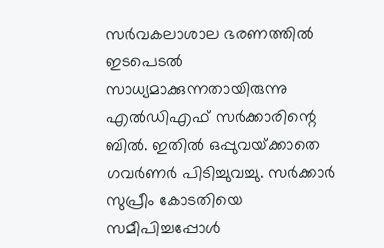സർവകലാശാല ഭരണത്തിൽ ഇടപെടൽ സാധ്യമാക്കുന്നതായിരുന്നു എൽഡിഎഫ്‌ സർക്കാരിന്റെ ബിൽ. ഇതിൽ ഒപ്പുവയ്‌ക്കാതെ ഗവർണർ പിടിച്ചുവച്ചു. സർക്കാർ സുപ്രീം കോടതിയെ സമീപിച്ചപ്പോൾ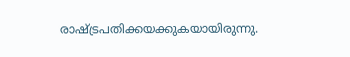രാഷ്ട്രപതിക്കയക്കുകയായിരുന്നു.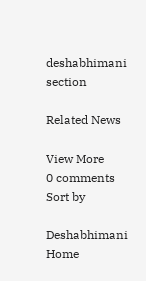deshabhimani section

Related News

View More
0 comments
Sort by

Deshabhimani
Home